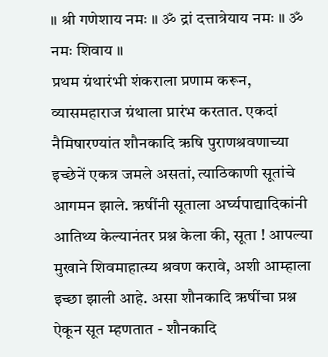॥ श्री गणेशाय नमः ॥ ॐ द्रां दत्तात्रेयाय नमः ॥ ॐ नमः शिवाय ॥
प्रथम ग्रंथारंभी शंकराला प्रणाम करून, व्यासमहाराज ग्रंथाला प्रारंभ करतात. एकदां नैमिषारण्यांत शौनकादि ऋषि पुराणश्रवणाच्या इच्छेनें एकत्र जमले असतां, त्याठिकाणी सूतांचे आगमन झाले. ऋषींनी सूताला अर्घ्यपाद्यादिकांनी आतिथ्य केल्यानंतर प्रश्न केला की, सूता ! आपल्या मुखाने शिवमाहात्म्य श्रवण करावे, अशी आम्हाला इच्छा झाली आहे. असा शौनकादि ऋषींचा प्रश्न ऐकून सूत म्हणतात - शौनकादि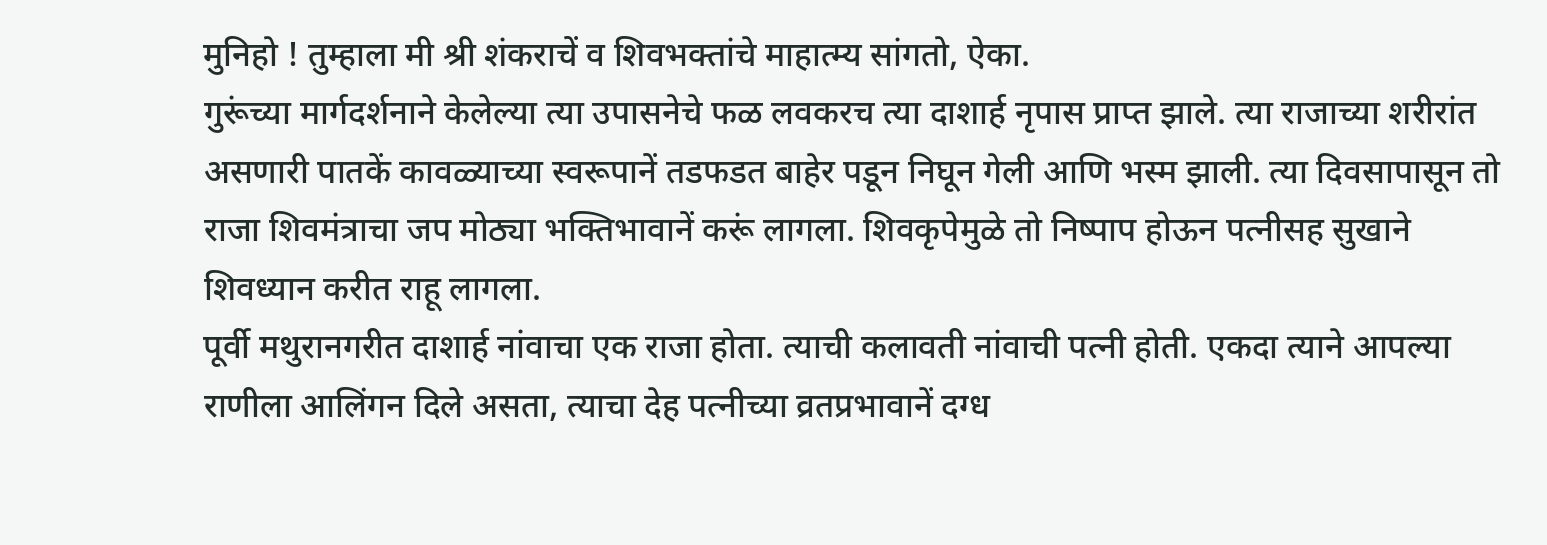मुनिहो ! तुम्हाला मी श्री शंकराचें व शिवभक्तांचे माहात्म्य सांगतो, ऐका.
गुरूंच्या मार्गदर्शनाने केलेल्या त्या उपासनेचे फळ लवकरच त्या दाशार्ह नृपास प्राप्त झाले. त्या राजाच्या शरीरांत असणारी पातकें कावळ्याच्या स्वरूपानें तडफडत बाहेर पडून निघून गेली आणि भस्म झाली. त्या दिवसापासून तो राजा शिवमंत्राचा जप मोठ्या भक्तिभावानें करूं लागला. शिवकृपेमुळे तो निष्पाप होऊन पत्नीसह सुखाने शिवध्यान करीत राहू लागला.
पूर्वी मथुरानगरीत दाशार्ह नांवाचा एक राजा होता. त्याची कलावती नांवाची पत्नी होती. एकदा त्याने आपल्या राणीला आलिंगन दिले असता, त्याचा देह पत्नीच्या व्रतप्रभावानें दग्ध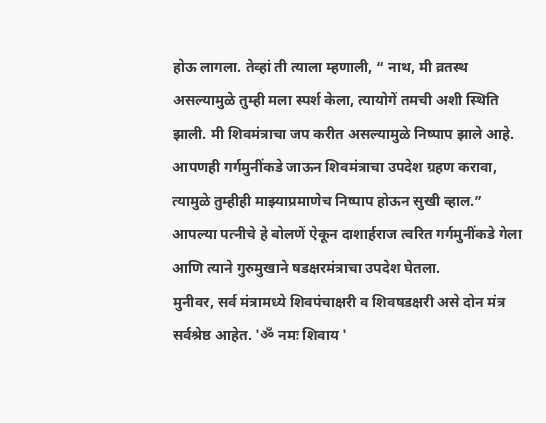होऊ लागला. तेव्हां ती त्याला म्हणाली, “ नाथ, मी व्रतस्थ असल्यामुळे तुम्ही मला स्पर्श केला, त्यायोगें तमची अशी स्थिति झाली. मी शिवमंत्राचा जप करीत असल्यामुळे निष्पाप झाले आहे. आपणही गर्गमुनींकडे जाऊन शिवमंत्राचा उपदेश ग्रहण करावा, त्यामुळे तुम्हीही माझ्याप्रमाणेच निष्पाप होऊन सुखी व्हाल.” आपल्या पत्नीचे हे बोलणें ऐकून दाशार्हराज त्वरित गर्गमुनींकडे गेला आणि त्याने गुरुमुखाने षडक्षरमंत्राचा उपदेश घेतला.
मुनीवर, सर्व मंत्रामध्ये शिवपंचाक्षरी व शिवषडक्षरी असे दोन मंत्र सर्वश्रेष्ठ आहेत. 'ॐ नमः शिवाय '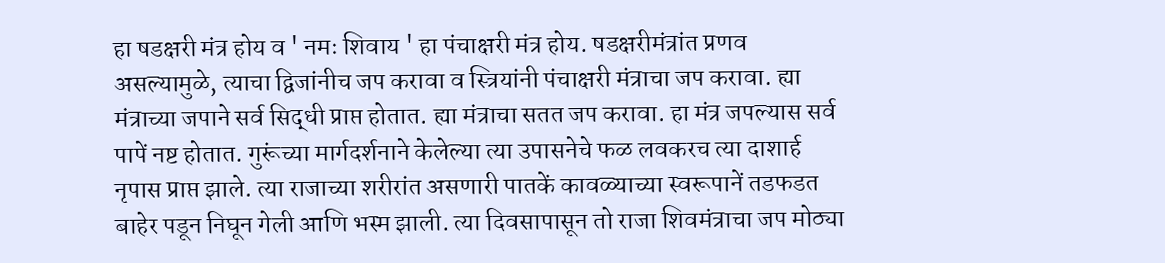हा षडक्षरी मंत्र होय व ' नमः शिवाय ' हा पंचाक्षरी मंत्र होय. षडक्षरीमंत्रांत प्रणव असल्यामुळे, त्याचा द्विजांनीच जप करावा व स्त्रियांनी पंचाक्षरी मंत्राचा जप करावा. ह्या मंत्राच्या जपाने सर्व सिद्धी प्राप्त होतात. ह्या मंत्राचा सतत जप करावा. हा मंत्र जपल्यास सर्व पापें नष्ट होतात. गुरूंच्या मार्गदर्शनाने केलेल्या त्या उपासनेचे फळ लवकरच त्या दाशार्ह नृपास प्राप्त झाले. त्या राजाच्या शरीरांत असणारी पातकें कावळ्याच्या स्वरूपानें तडफडत बाहेर पडून निघून गेली आणि भस्म झाली. त्या दिवसापासून तो राजा शिवमंत्राचा जप मोठ्या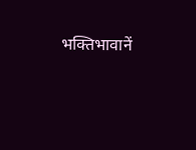भक्तिभावानें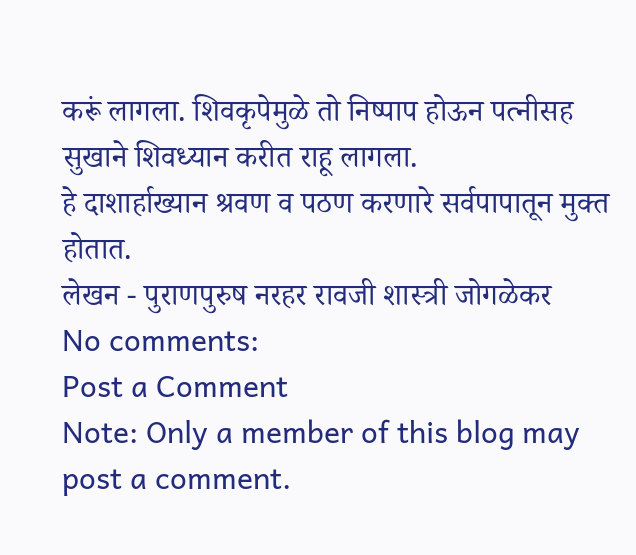करूं लागला. शिवकृपेमुळे तो निष्पाप होऊन पत्नीसह सुखाने शिवध्यान करीत राहू लागला.
हे दाशार्हाख्यान श्रवण व पठण करणारे सर्वपापातून मुक्त होतात.
लेखन - पुराणपुरुष नरहर रावजी शास्त्री जोगळेकर
No comments:
Post a Comment
Note: Only a member of this blog may post a comment.